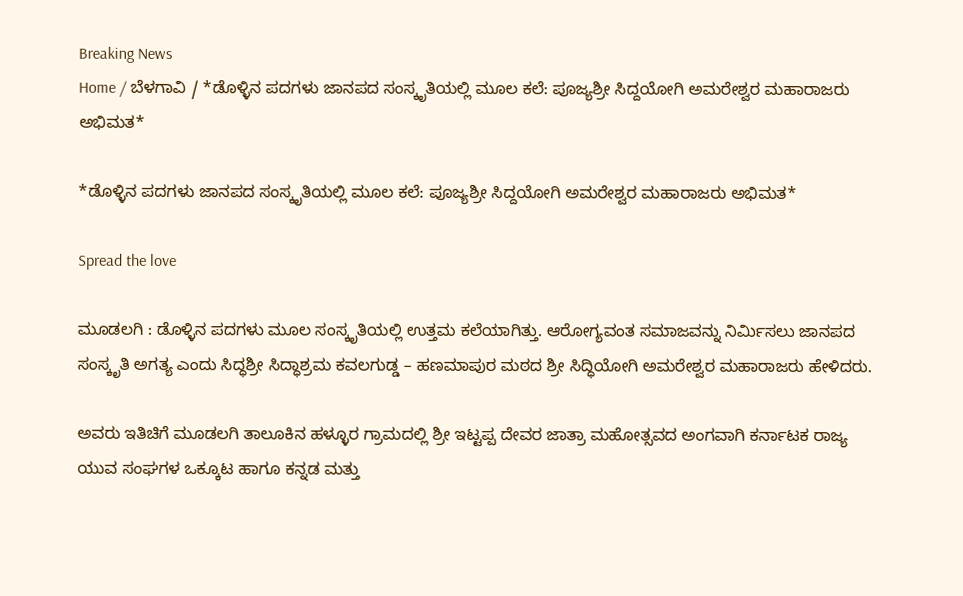Breaking News
Home / ಬೆಳಗಾವಿ / *ಡೊಳ್ಳಿನ ಪದಗಳು ಜಾನಪದ ಸಂಸ್ಕೃತಿಯಲ್ಲಿ ಮೂಲ ಕಲೆ: ಪೂಜ್ಯಶ್ರೀ ಸಿದ್ದಯೋಗಿ ಅಮರೇಶ್ವರ ಮಹಾರಾಜರು ಅಭಿಮತ*

*ಡೊಳ್ಳಿನ ಪದಗಳು ಜಾನಪದ ಸಂಸ್ಕೃತಿಯಲ್ಲಿ ಮೂಲ ಕಲೆ: ಪೂಜ್ಯಶ್ರೀ ಸಿದ್ದಯೋಗಿ ಅಮರೇಶ್ವರ ಮಹಾರಾಜರು ಅಭಿಮತ*

Spread the love

ಮೂಡಲಗಿ : ಡೊಳ್ಳಿನ ಪದಗಳು ಮೂಲ ಸಂಸ್ಕೃತಿಯಲ್ಲಿ ಉತ್ತಮ ಕಲೆಯಾಗಿತ್ತು. ಆರೋಗ್ಯವಂತ ಸಮಾಜವನ್ನು ನಿರ್ಮಿಸಲು ಜಾನಪದ ಸಂಸ್ಕೃತಿ ಅಗತ್ಯ ಎಂದು ಸಿದ್ಧಶ್ರೀ ಸಿದ್ಧಾಶ್ರಮ ಕವಲಗುಡ್ಡ – ಹಣಮಾಪುರ ಮಠದ ಶ್ರೀ ಸಿದ್ಧಿಯೋಗಿ ಅಮರೇಶ್ವರ ಮಹಾರಾಜರು ಹೇಳಿದರು.

ಅವರು ಇತಿಚಿಗೆ ಮೂಡಲಗಿ ತಾಲೂಕಿನ ಹಳ್ಳೂರ ಗ್ರಾಮದಲ್ಲಿ ಶ್ರೀ ಇಟ್ಟಪ್ಪ ದೇವರ ಜಾತ್ರಾ ಮಹೋತ್ಸವದ ಅಂಗವಾಗಿ ಕರ್ನಾಟಕ ರಾಜ್ಯ ಯುವ ಸಂಘಗಳ ಒಕ್ಕೂಟ ಹಾಗೂ ಕನ್ನಡ ಮತ್ತು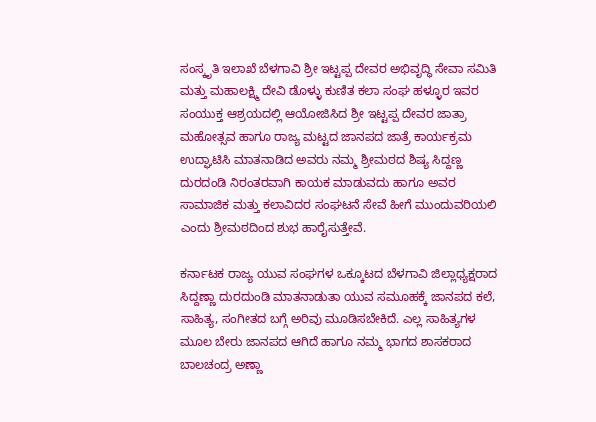ಸಂಸ್ಕೃತಿ ಇಲಾಖೆ ಬೆಳಗಾವಿ ಶ್ರೀ ಇಟ್ಟಪ್ಪ ದೇವರ ಅಭಿವೃದ್ಧಿ ಸೇವಾ ಸಮಿತಿ ಮತ್ತು ಮಹಾಲಕ್ಷ್ಮಿ ದೇವಿ ಡೊಳ್ಳು ಕುಣಿತ ಕಲಾ ಸಂಘ ಹಳ್ಳೂರ ಇವರ ಸಂಯುಕ್ತ ಆಶ್ರಯದಲ್ಲಿ ಆಯೋಜಿಸಿದ ಶ್ರೀ ಇಟ್ಟಪ್ಪ ದೇವರ ಜಾತ್ರಾ ಮಹೋತ್ಸವ ಹಾಗೂ ರಾಜ್ಯ ಮಟ್ಟದ ಜಾನಪದ ಜಾತ್ರೆ ಕಾರ್ಯಕ್ರಮ ಉದ್ಘಾಟಿಸಿ ಮಾತನಾಡಿದ ಅವರು ನಮ್ಮ ಶ್ರೀಮಠದ ಶಿಷ್ಯ ಸಿದ್ದಣ್ಣ ದುರದಂಡಿ ನಿರಂತರವಾಗಿ ಕಾಯಕ ಮಾಡುವದು ಹಾಗೂ ಅವರ ಸಾಮಾಜಿಕ ಮತ್ತು ಕಲಾವಿದರ ಸಂಘಟನೆ ಸೇವೆ ಹೀಗೆ ಮುಂದುವರಿಯಲಿ ಎಂದು ಶ್ರೀಮಠದಿಂದ ಶುಭ ಹಾರೈಸುತ್ತೇವೆ.

ಕರ್ನಾಟಕ ರಾಜ್ಯ ಯುವ ಸಂಘಗಳ ಒಕ್ಕೂಟದ ಬೆಳಗಾವಿ ಜಿಲ್ಲಾಧ್ಯಕ್ಷರಾದ ಸಿದ್ದಣ್ಣಾ ದುರದುಂಡಿ ಮಾತನಾಡುತಾ ಯುವ ಸಮೂಹಕ್ಕೆ ಜಾನಪದ ಕಲೆ, ಸಾಹಿತ್ಯ, ಸಂಗೀತದ ಬಗ್ಗೆ ಅರಿವು ಮೂಡಿಸಬೇಕಿದೆ. ಎಲ್ಲ ಸಾಹಿತ್ಯಗಳ ಮೂಲ ಬೇರು ಜಾನಪದ ಆಗಿದೆ ಹಾಗೂ ನಮ್ಮ ಭಾಗದ ಶಾಸಕರಾದ ಬಾಲಚಂದ್ರ ಅಣ್ಣಾ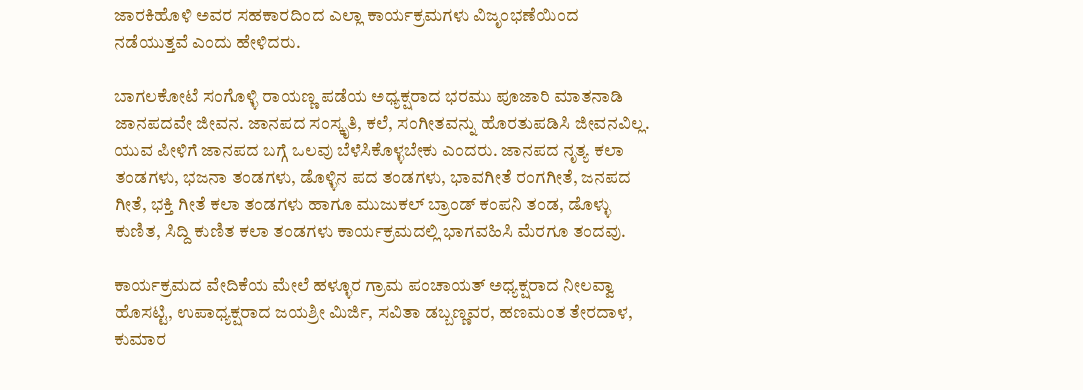ಜಾರಕಿಹೊಳಿ ಅವರ ಸಹಕಾರದಿಂದ ಎಲ್ಲಾ ಕಾರ್ಯಕ್ರಮಗಳು ವಿಜೃಂಭಣೆಯಿಂದ ನಡೆಯುತ್ತವೆ ಎಂದು ಹೇಳಿದರು.

ಬಾಗಲಕೋಟೆ ಸಂಗೊಳ್ಳಿ ರಾಯಣ್ಣ ಪಡೆಯ ಅಧ್ಯಕ್ಷರಾದ ಭರಮು ಪೂಜಾರಿ ಮಾತನಾಡಿ ಜಾನಪದವೇ ಜೀವನ. ಜಾನಪದ ಸಂಸ್ಕೃತಿ, ಕಲೆ, ಸಂಗೀತವನ್ನು ಹೊರತುಪಡಿಸಿ ಜೀವನವಿಲ್ಲ. ಯುವ ಪೀಳಿಗೆ ಜಾನಪದ ಬಗ್ಗೆ ಒಲವು ಬೆಳೆಸಿಕೊಳ್ಳಬೇಕು ಎಂದರು. ಜಾನಪದ ನೃತ್ಯ ಕಲಾ ತಂಡಗಳು, ಭಜನಾ ತಂಡಗಳು, ಡೊಳ್ಳಿನ ಪದ ತಂಡಗಳು, ಭಾವಗೀತೆ ರಂಗಗೀತೆ, ಜನಪದ ಗೀತೆ, ಭಕ್ತಿ ಗೀತೆ ಕಲಾ ತಂಡಗಳು ಹಾಗೂ ಮುಜುಕಲ್ ಬ್ರಾಂಡ್ ಕಂಪನಿ ತಂಡ, ಡೊಳ್ಳು ಕುಣಿತ, ಸಿದ್ದಿ ಕುಣಿತ ಕಲಾ ತಂಡಗಳು ಕಾರ್ಯಕ್ರಮದಲ್ಲಿ ಭಾಗವಹಿಸಿ ಮೆರಗೂ ತಂದವು.

ಕಾರ್ಯಕ್ರಮದ ವೇದಿಕೆಯ ಮೇಲೆ ಹಳ್ಳೂರ ಗ್ರಾಮ ಪಂಚಾಯತ್ ಅಧ್ಯಕ್ಷರಾದ ನೀಲವ್ವಾ ಹೊಸಟ್ಟಿ, ಉಪಾಧ್ಯಕ್ಷರಾದ ಜಯಶ್ರೀ ಮಿರ್ಜಿ, ಸವಿತಾ ಡಬ್ಬಣ್ಣವರ, ಹಣಮಂತ ತೇರದಾಳ, ಕುಮಾರ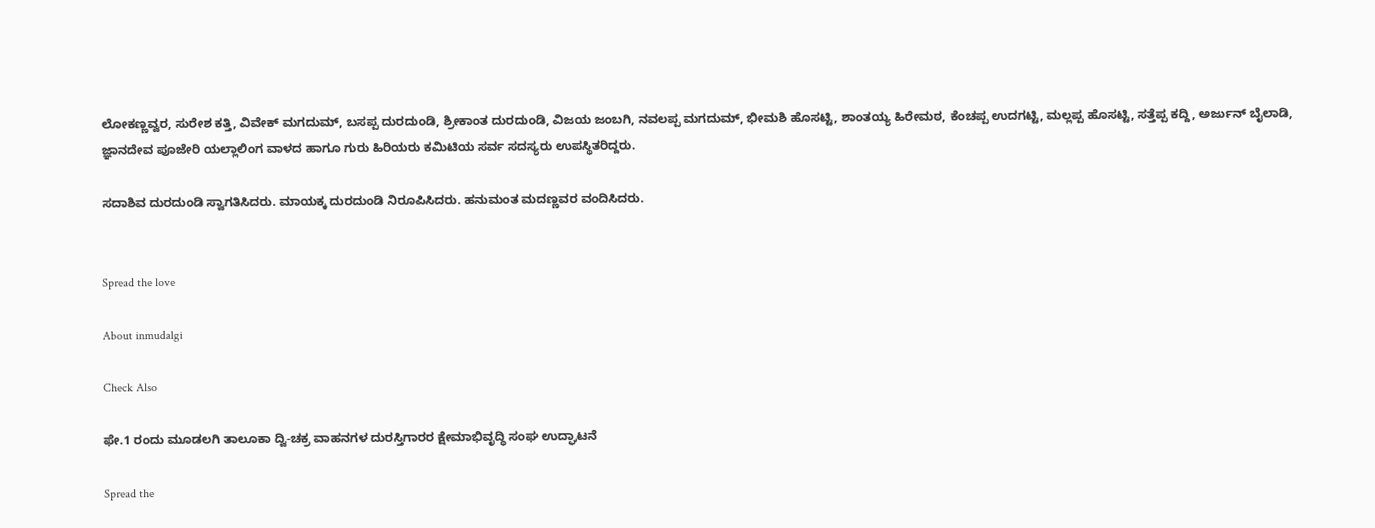ಲೋಕಣ್ಣವ್ವರ, ಸುರೇಶ ಕತ್ತಿ, ವಿವೇಕ್ ಮಗದುಮ್, ಬಸಪ್ಪ ದುರದುಂಡಿ, ಶ್ರೀಕಾಂತ ದುರದುಂಡಿ, ವಿಜಯ ಜಂಬಗಿ, ನವಲಪ್ಪ ಮಗದುಮ್, ಭೀಮಶಿ ಹೊಸಟ್ಟಿ, ಶಾಂತಯ್ಯ ಹಿರೇಮಠ, ಕೆಂಚಪ್ಪ ಉದಗಟ್ಟಿ, ಮಲ್ಲಪ್ಪ ಹೊಸಟ್ಟಿ, ಸತ್ತೆಪ್ಪ ಕದ್ದಿ, ಅರ್ಜುನ್ ಬೈಲಾಡಿ, ಜ್ಞಾನದೇವ ಪೂಜೇರಿ ಯಲ್ಲಾಲಿಂಗ ವಾಳದ ಹಾಗೂ ಗುರು ಹಿರಿಯರು ಕಮಿಟಿಯ ಸರ್ವ ಸದಸ್ಯರು ಉಪಸ್ಥಿತರಿದ್ದರು.

ಸದಾಶಿವ ದುರದುಂಡಿ ಸ್ವಾಗತಿಸಿದರು. ಮಾಯಕ್ಕ ದುರದುಂಡಿ ನಿರೂಪಿಸಿದರು. ಹನುಮಂತ ಮದಣ್ಣವರ ವಂದಿಸಿದರು.


Spread the love

About inmudalgi

Check Also

ಫೇ.1 ರಂದು ಮೂಡಲಗಿ ತಾಲೂಕಾ ದ್ವಿ-ಚಕ್ರ ವಾಹನಗಳ ದುರಸ್ತಿಗಾರರ ಕ್ಷೇಮಾಭಿವೃದ್ಧಿ ಸಂಘ ಉದ್ಘಾಟನೆ

Spread the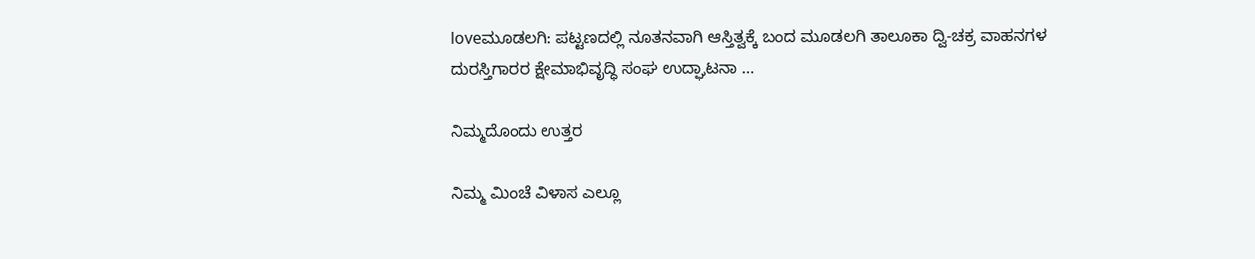loveಮೂಡಲಗಿ: ಪಟ್ಟಣದಲ್ಲಿ ನೂತನವಾಗಿ ಆಸ್ತಿತ್ವಕ್ಕೆ ಬಂದ ಮೂಡಲಗಿ ತಾಲೂಕಾ ದ್ವಿ-ಚಕ್ರ ವಾಹನಗಳ ದುರಸ್ತಿಗಾರರ ಕ್ಷೇಮಾಭಿವೃದ್ಧಿ ಸಂಘ ಉದ್ಘಾಟನಾ …

ನಿಮ್ಮದೊಂದು ಉತ್ತರ

ನಿಮ್ಮ ಮಿಂಚೆ ವಿಳಾಸ ಎಲ್ಲೂ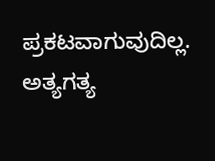ಪ್ರಕಟವಾಗುವುದಿಲ್ಲ. ಅತ್ಯಗತ್ಯ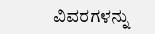ವಿವರಗಳನ್ನು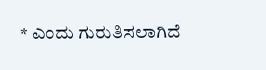* ಎಂದು ಗುರುತಿಸಲಾಗಿದೆ